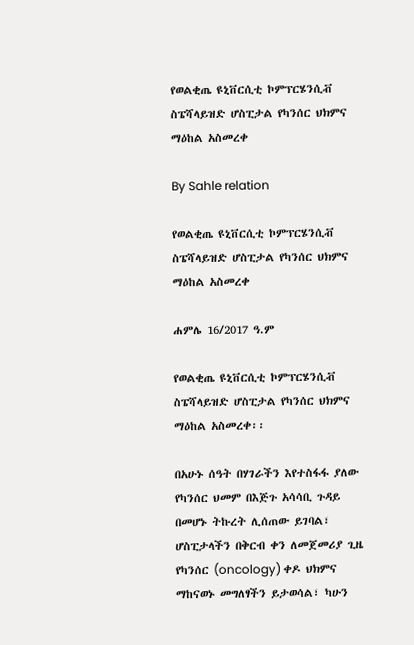የወልቂጤ ዩኒቨርሲቲ ኮምፕርሄንሲቭ ስፔሻላይዝድ ሆስፒታል የካንሰር ህክምና ማዕከል አስመረቀ

By Sahle relation

የወልቂጤ ዩኒቨርሲቲ ኮምፕርሄንሲቭ ስፔሻላይዝድ ሆስፒታል የካንሰር ህክምና ማዕከል አስመረቀ

ሐምሌ 16/2017 ዓ.ም

የወልቂጤ ዩኒቨርሲቲ ኮምፕርሄንሲቭ ስፔሻላይዝድ ሆስፒታል የካንሰር ህክምና ማዕከል አስመረቀ፡፡

በአሁኑ ሰዓት በሃገራችን እየተስፋፋ ያለው የካንሰር ህመም በእጅጉ አሳሳቢ ጉዳይ በመሆኑ ትኩረት ሊሰጠው ይገባል፣ ሆስፒታላችን በቅርብ ቀን ለመጀመሪያ ጊዜ የካንሰር (oncology) ቀዶ ህክምና ማከናወኑ መግለፃችን ይታወሳል፣ ካሁን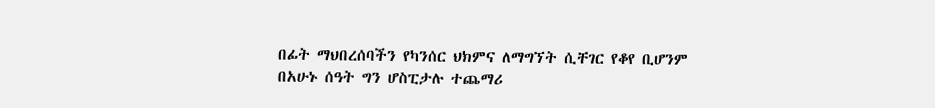በፊት ማህበረሰባችን የካንሰር ህክምና ለማግኘት ሲቸገር የቆየ ቢሆንም በአሁኑ ሰዓት ግን ሆስፒታሉ ተጨማሪ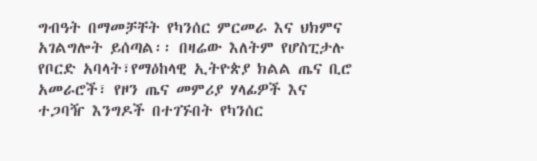ግብዓት በማመቻቸት የካንሰር ምርመራ እና ህክምና አገልግሎት ይሰጣል፡፡ በዛሬው እለትም የሆስፒታሉ የቦርድ አባላት፣የማዕከላዊ ኢትዮጵያ ክልል ጤና ቢሮ አመራሮች፣ የዞን ጤና መምሪያ ሃላፊዎች እና ተጋባዥ እንግዶች በተገኙበት የካንሰር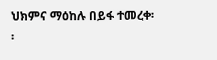ህክምና ማዕከሉ በይፋ ተመረቀ፡፡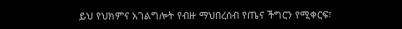ይህ የህክምና አገልግሎት የብዙ ማህበረሰብ የጤና ችግርን የሚቀርፍ፣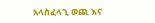አላስፈላጊ ወጪ እና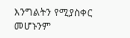እንግልትን የሚያስቀር መሆኑንም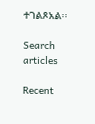ተገልጾአል፡፡

Search articles

Recent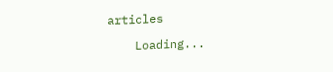articles

    Loading...